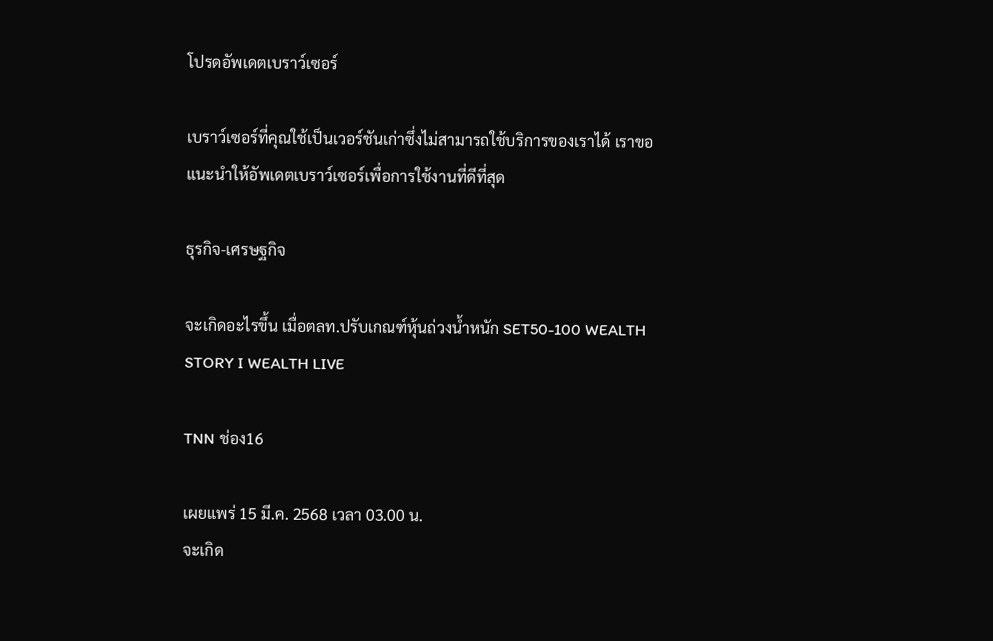โปรดอัพเดตเบราว์เซอร์

เบราว์เซอร์ที่คุณใช้เป็นเวอร์ชันเก่าซึ่งไม่สามารถใช้บริการของเราได้ เราขอแนะนำให้อัพเดตเบราว์เซอร์เพื่อการใช้งานที่ดีที่สุด

ธุรกิจ-เศรษฐกิจ

จะเกิดอะไรขึ้น เมื่อตลท.ปรับเกณฑ์หุ้นถ่วงน้ำหนัก SET50-100 WEALTH STORY I WEALTH LIVE

TNN ช่อง16

เผยแพร่ 15 มี.ค. 2568 เวลา 03.00 น.
จะเกิด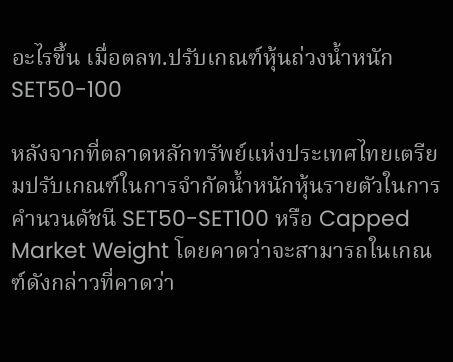อะไรขึ้น เมื่อตลท.ปรับเกณฑ์หุ้นถ่วงน้ำหนัก SET50-100

หลังจากที่ตลาดหลักทรัพย์แห่งประเทศไทยเตรียมปรับเกณฑ์ในการจำกัดน้ำหนักหุ้นรายตัวในการคำนวนดัชนี SET50-SET100 หรือ Capped Market Weight โดยคาดว่าจะสามารถในเกณฑ์ดังกล่าวที่คาดว่า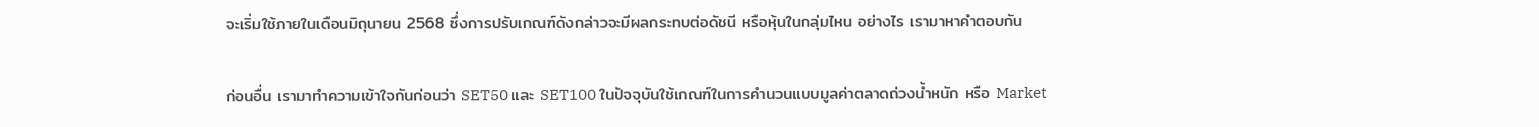จะเริ่มใช้ภายในเดือนมิถุนายน 2568 ซึ่งการปรับเกณฑ์ดังกล่าวจะมีผลกระทบต่อดัชนี หรือหุ้นในกลุ่มไหน อย่างไร เรามาหาคำตอบกัน

ก่อนอื่น เรามาทำความเข้าใจกันก่อนว่า SET50 และ SET100 ในปัจจุบันใช้เกณฑ์ในการคำนวนแบบมูลค่าตลาดถ่วงน้ำหนัก หรือ Market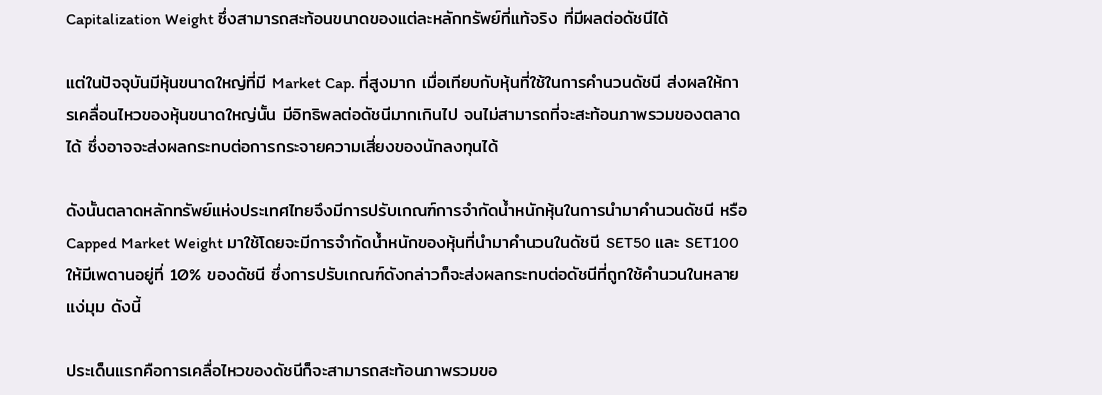Capitalization Weight ซึ่งสามารถสะท้อนขนาดของแต่ละหลักทรัพย์ที่แท้จริง ที่มีผลต่อดัชนีได้

แต่ในปัจจุบันมีหุ้นขนาดใหญ่ที่มี Market Cap. ที่สูงมาก เมื่อเทียบกับหุ้นที่ใช้ในการคำนวนดัชนี ส่งผลให้การเคลื่อนไหวของหุ้นขนาดใหญ่นั้น มีอิทธิพลต่อดัชนีมากเกินไป จนไม่สามารถที่จะสะท้อนภาพรวมของตลาดได้ ซึ่งอาจจะส่งผลกระทบต่อการกระจายความเสี่ยงของนักลงทุนได้

ดังนั้นตลาดหลักทรัพย์แห่งประเทศไทยจึงมีการปรับเกณฑ์การจำกัดน้ำหนักหุ้นในการนำมาคำนวนดัชนี หรือ Capped Market Weight มาใช้โดยจะมีการจำกัดน้ำหนักของหุ้นที่นำมาคำนวนในดัชนี SET50 และ SET100 ให้มีเพดานอยู่ที่ 10% ของดัชนี ซึ่งการปรับเกณฑ์ดังกล่าวก็จะส่งผลกระทบต่อดัชนีที่ถูกใช้คำนวนในหลายแง่มุม ดังนี้

ประเด็นแรกคือการเคลื่อไหวของดัชนีก็จะสามารถสะท้อนภาพรวมขอ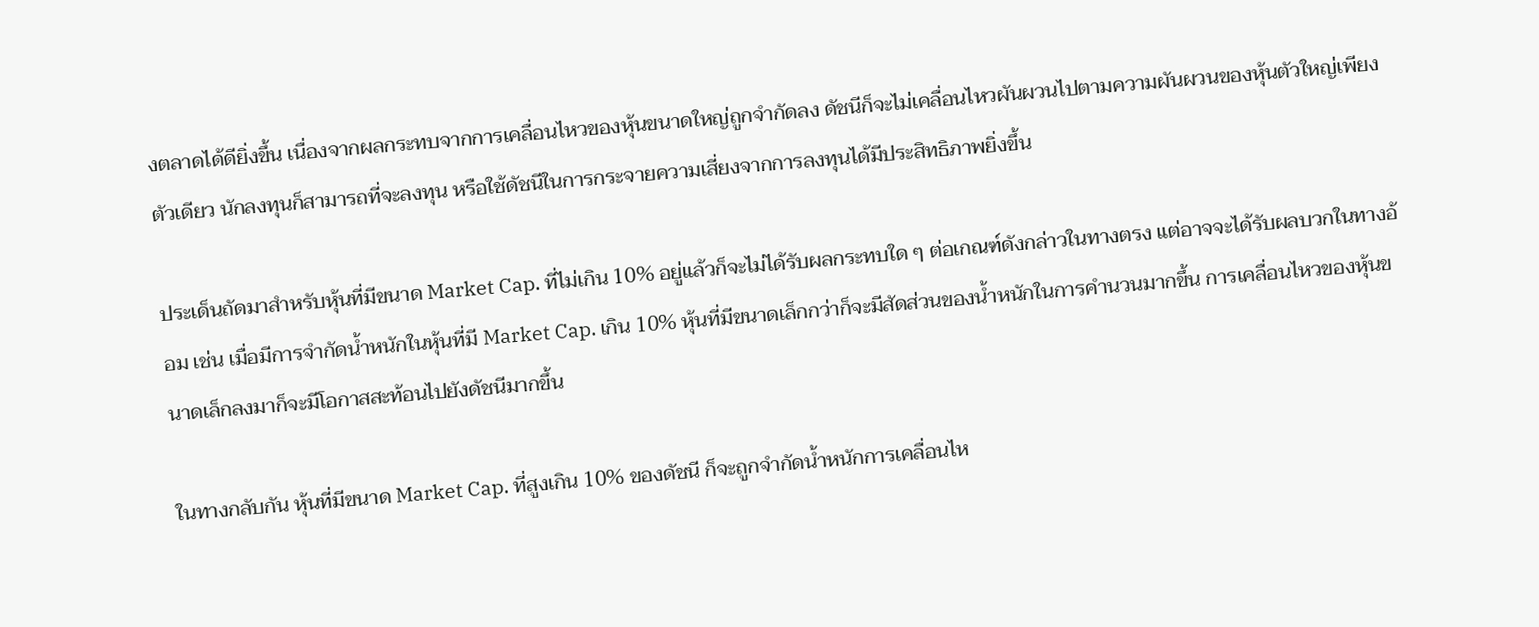งตลาดได้ดียิ่งขึ้น เนื่องจากผลกระทบจากการเคลื่อนไหวของหุ้นขนาดใหญ่ถูกจำกัดลง ดัชนีก็จะไม่เคลื่อนไหวผันผวนไปตามความผันผวนของหุ้นตัวใหญ่เพียงตัวเดียว นักลงทุนก็สามารถที่จะลงทุน หรือใช้ดัชนีในการกระจายความเสี่ยงจากการลงทุนได้มีประสิทธิภาพยิ่งขึ้น

ประเด็นถัดมาสำหรับหุ้นที่มีขนาด Market Cap. ที่ไม่เกิน 10% อยู่แล้วก็จะไม่ได้รับผลกระทบใด ๆ ต่อเกณฑ์ดังกล่าวในทางตรง แต่อาจจะได้รับผลบวกในทางอ้อม เช่น เมื่อมีการจำกัดน้ำหนักในหุ้นที่มี Market Cap. เกิน 10% หุ้นที่มีขนาดเล็กกว่าก็จะมีสัดส่วนของน้ำหนักในการคำนวนมากขึ้น การเคลื่อนไหวของหุ้นขนาดเล็กลงมาก็จะมีโอกาสสะท้อนไปยังดัชนีมากขึ้น

ในทางกลับกัน หุ้นที่มีขนาด Market Cap. ที่สูงเกิน 10% ของดัชนี ก็จะถูกจำกัดน้ำหนักการเคลื่อนไห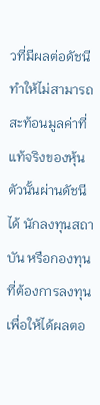วที่มีผลต่อดัชนี ทำให้ไม่สามารถสะท้อนมูลค่าที่แท้จริงของหุ้นตัวนั้นผ่านดัชนีได้ นักลงทุนสถาบัน หรือกองทุนที่ต้องการลงทุนเพื่อให้ได้ผลตอ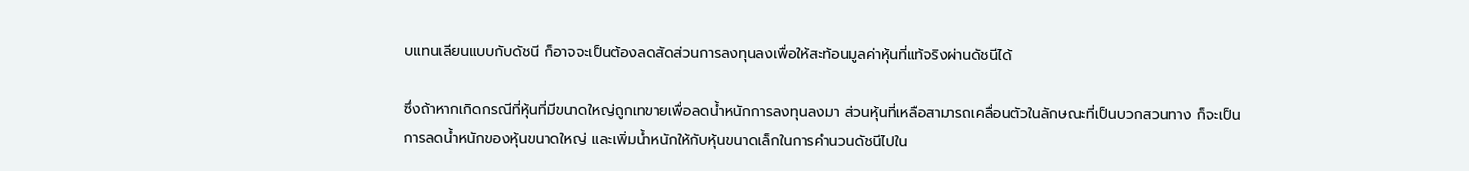บแทนเลียนแบบกับดัชนี ก็อาจจะเป็นต้องลดสัดส่วนการลงทุนลงเพื่อให้สะท้อนมูลค่าหุ้นที่แท้จริงผ่านดัชนีได้

ซึ่งถ้าหากเกิดกรณีที่หุ้นที่มีขนาดใหญ่ถูกเทขายเพื่อลดน้ำหนักการลงทุนลงมา ส่วนหุ้นที่เหลือสามารถเคลื่อนตัวในลักษณะที่เป็นบวกสวนทาง ก็จะเป็นการลดน้ำหนักของหุ้นขนาดใหญ่ และเพิ่มน้ำหนักให้กับหุ้นขนาดเล็กในการคำนวนดัชนีไปใน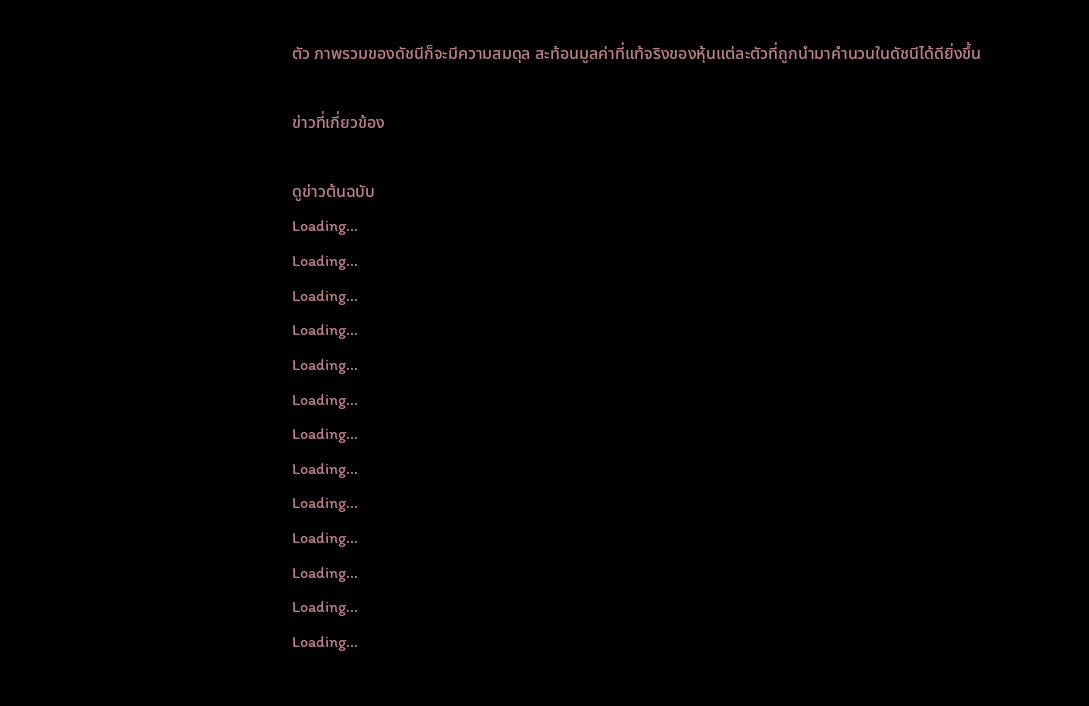ตัว ภาพรวมของดัชนีก็จะมีความสมดุล สะท้อนมูลค่าที่แท้จริงของหุ้นแต่ละตัวที่ถูกนำมาคำนวนในดัชนีได้ดียิ่งขึ้น

ข่าวที่เกี่ยวข้อง

ดูข่าวต้นฉบับ
Loading...
Loading...
Loading...
Loading...
Loading...
Loading...
Loading...
Loading...
Loading...
Loading...
Loading...
Loading...
Loading...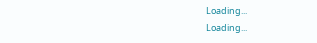Loading...
Loading...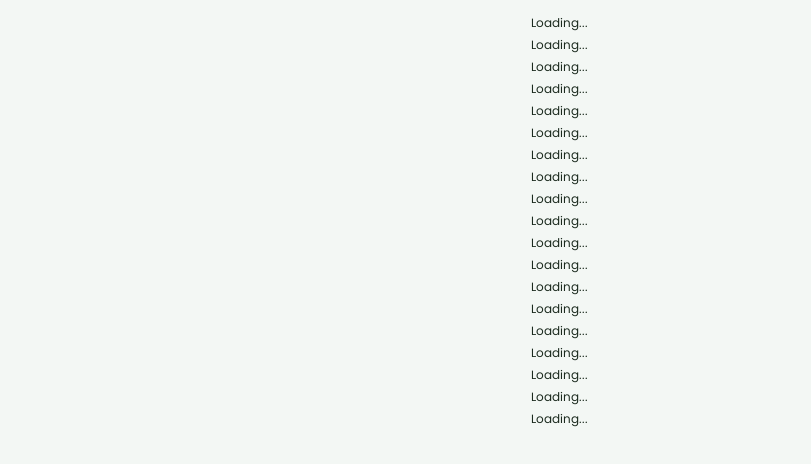Loading...
Loading...
Loading...
Loading...
Loading...
Loading...
Loading...
Loading...
Loading...
Loading...
Loading...
Loading...
Loading...
Loading...
Loading...
Loading...
Loading...
Loading...
Loading...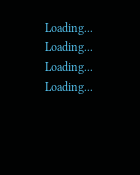Loading...
Loading...
Loading...
Loading...